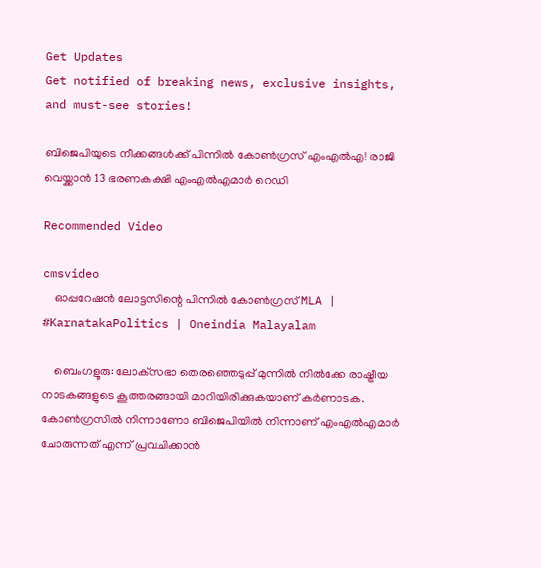Get Updates
Get notified of breaking news, exclusive insights, and must-see stories!

ബിജെപിയുടെ നീക്കങ്ങൾക്ക് പിന്നിൽ കോൺഗ്രസ് എംഎൽഎ! രാജി വെയ്ക്കാൻ 13 ഭരണകക്ഷി എംഎൽഎമാർ റെഡി

Recommended Video

cmsvideo
    ഓപ്പറേഷന്‍ ലോട്ടസിന്റെ പിന്നിൽ കോൺഗ്രസ് MLA | #KarnatakaPolitics | Oneindia Malayalam

    ബെംഗളൂരു: ലോക്‌സഭാ തെരഞ്ഞെടുപ്പ് മുന്നില്‍ നില്‍ക്കേ രാഷ്ട്രീയ നാടകങ്ങളുടെ കൂത്തരങ്ങായി മാറിയിരിക്കുകയാണ് കര്‍ണാടക. കോണ്‍ഗ്രസില്‍ നിന്നാണോ ബിജെപിയില്‍ നിന്നാണ് എംഎല്‍എമാര്‍ ചോരുന്നത് എന്ന് പ്രവചിക്കാന്‍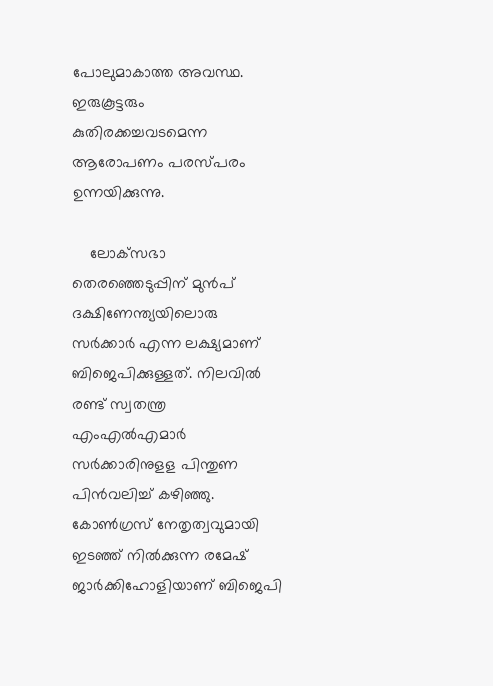പോലുമാകാത്ത അവസ്ഥ. ഇരുകൂട്ടരും കുതിരക്കച്ചവടമെന്ന ആരോപണം പരസ്പരം ഉന്നയിക്കുന്നു.

    ലോക്‌സഭാ തെരഞ്ഞെടുപ്പിന് മുന്‍പ് ദക്ഷിണേന്ത്യയിലൊരു സര്‍ക്കാര്‍ എന്ന ലക്ഷ്യമാണ് ബിജെപിക്കുള്ളത്. നിലവില്‍ രണ്ട് സ്വതന്ത്ര എംഎല്‍എമാര്‍ സര്‍ക്കാരിനുളള പിന്തുണ പിന്‍വലിച്ച് കഴിഞ്ഞു. കോണ്‍ഗ്രസ് നേതൃത്വവുമായി ഇടഞ്ഞ് നില്‍ക്കുന്ന രമേഷ് ജാര്‍ക്കിഹോളിയാണ് ബിജെപി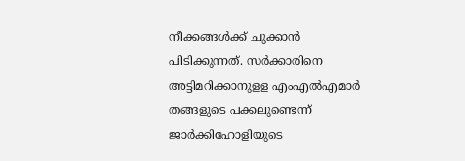നീക്കങ്ങള്‍ക്ക് ചുക്കാന്‍ പിടിക്കുന്നത്. സര്‍ക്കാരിനെ അട്ടിമറിക്കാനുളള എംഎല്‍എമാര്‍ തങ്ങളുടെ പക്കലുണ്ടെന്ന് ജാര്‍ക്കിഹോളിയുടെ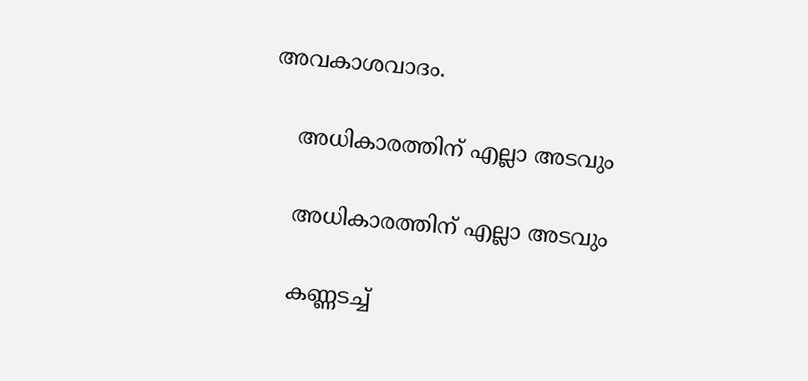അവകാശവാദം.

    അധികാരത്തിന് എല്ലാ അടവും

    അധികാരത്തിന് എല്ലാ അടവും

    കണ്ണടച്ച്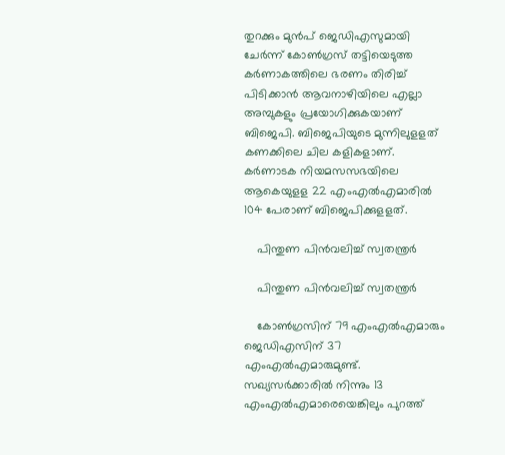തുറക്കും മുന്‍പ് ജെഡിഎസുമായി ചേര്‍ന്ന് കോണ്‍ഗ്രസ് തട്ടിയെടുത്ത കര്‍ണാകത്തിലെ ഭരണം തിരിച്ച് പിടിക്കാന്‍ ആവനാഴിയിലെ എല്ലാ അമ്പുകളും പ്രയോഗിക്കുകയാണ് ബിജെപി. ബിജെപിയുടെ മുന്നിലുളളത് കണക്കിലെ ചില കളികളാണ്. കര്‍ണാടക നിയമസസഭയിലെ ആകെയുളള 22 എംഎല്‍എമാരില്‍ 104 പേരാണ് ബിജെപിക്കുളളത്.

    പിന്തുണ പിൻവലിച്ച് സ്വതന്ത്രർ

    പിന്തുണ പിൻവലിച്ച് സ്വതന്ത്രർ

    കോണ്‍ഗ്രസിന് 79 എംഎല്‍എമാരും ജെഡിഎസിന് 37 എംഎല്‍എമാരുമുണ്ട്. സഖ്യസര്‍ക്കാരില്‍ നിന്നും 13 എംഎല്‍എമാരെയെങ്കിലും പുറത്ത്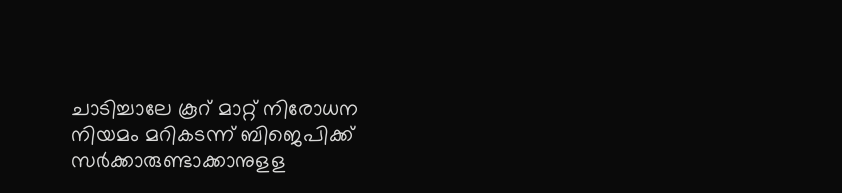ചാടിച്ചാലേ കൂറ് മാറ്റ് നിരോധന നിയമം മറികടന്ന് ബിജെപിക്ക് സര്‍ക്കാരുണ്ടാക്കാനുളള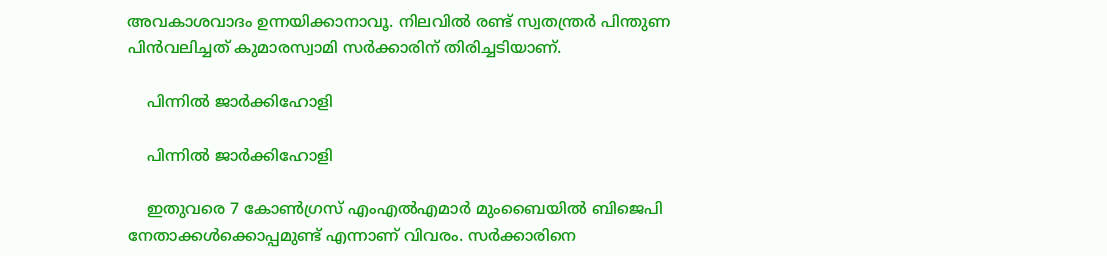അവകാശവാദം ഉന്നയിക്കാനാവൂ. നിലവില്‍ രണ്ട് സ്വതന്ത്രര്‍ പിന്തുണ പിന്‍വലിച്ചത് കുമാരസ്വാമി സര്‍ക്കാരിന് തിരിച്ചടിയാണ്.

    പിന്നിൽ ജാർക്കിഹോളി

    പിന്നിൽ ജാർക്കിഹോളി

    ഇതുവരെ 7 കോണ്‍ഗ്രസ് എംഎല്‍എമാര്‍ മുംബൈയില്‍ ബിജെപി നേതാക്കള്‍ക്കൊപ്പമുണ്ട് എന്നാണ് വിവരം. സര്‍ക്കാരിനെ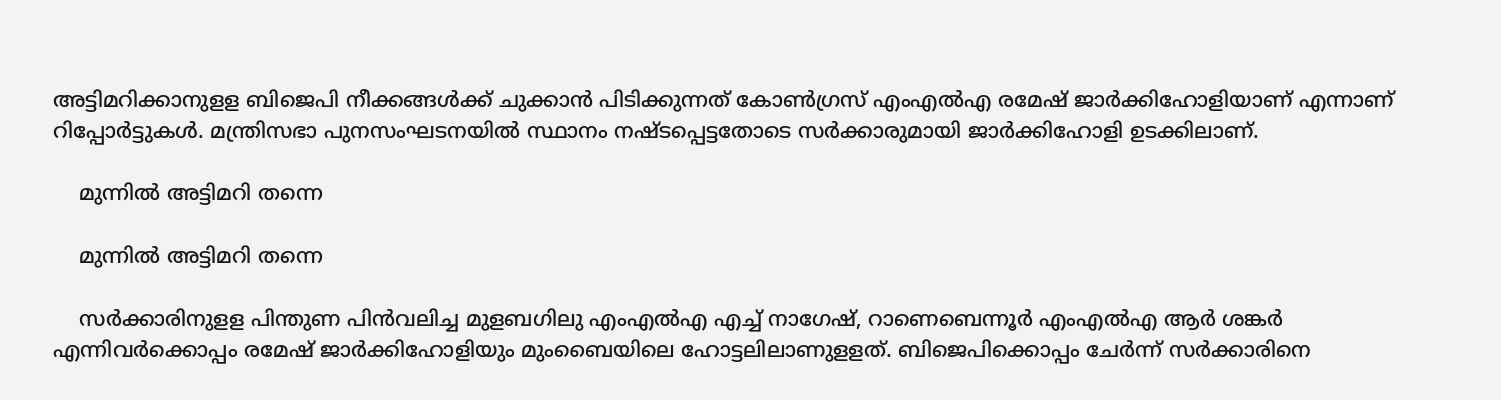അട്ടിമറിക്കാനുളള ബിജെപി നീക്കങ്ങള്‍ക്ക് ചുക്കാന്‍ പിടിക്കുന്നത് കോണ്‍ഗ്രസ് എംഎല്‍എ രമേഷ് ജാര്‍ക്കിഹോളിയാണ് എന്നാണ് റിപ്പോര്‍ട്ടുകള്‍. മന്ത്രിസഭാ പുനസംഘടനയില്‍ സ്ഥാനം നഷ്ടപ്പെട്ടതോടെ സര്‍ക്കാരുമായി ജാര്‍ക്കിഹോളി ഉടക്കിലാണ്.

    മുന്നിൽ അട്ടിമറി തന്നെ

    മുന്നിൽ അട്ടിമറി തന്നെ

    സര്‍ക്കാരിനുളള പിന്തുണ പിന്‍വലിച്ച മുളബഗിലു എംഎല്‍എ എച്ച് നാഗേഷ്, റാണെബെന്നൂര്‍ എംഎല്‍എ ആര്‍ ശങ്കര്‍ എന്നിവര്‍ക്കൊപ്പം രമേഷ് ജാര്‍ക്കിഹോളിയും മുംബൈയിലെ ഹോട്ടലിലാണുളളത്. ബിജെപിക്കൊപ്പം ചേര്‍ന്ന് സര്‍ക്കാരിനെ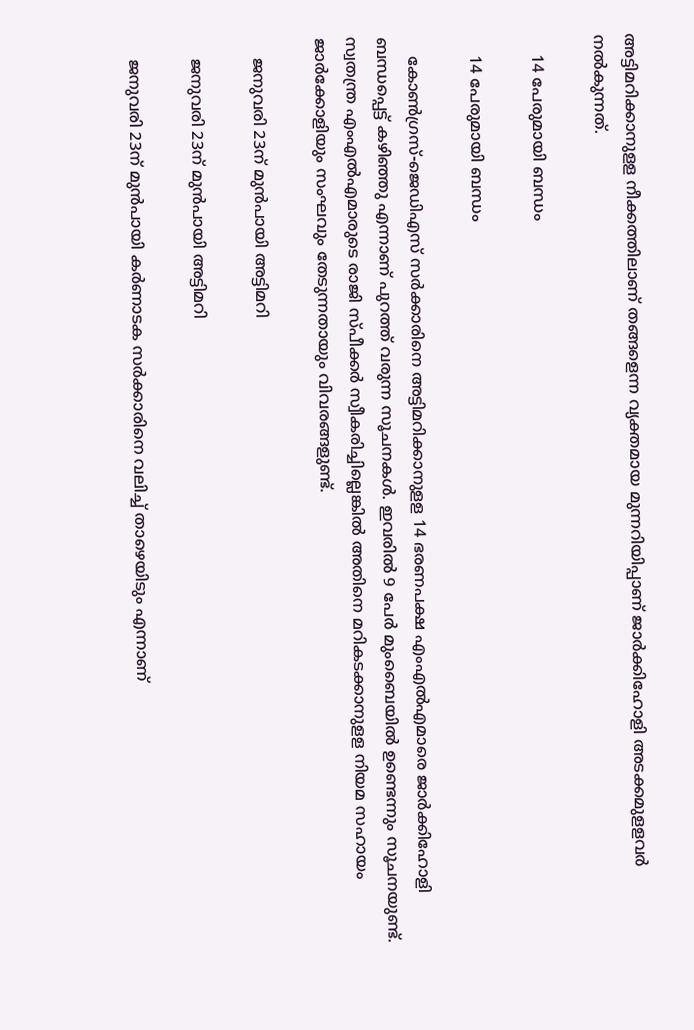അട്ടിമറിക്കാനുളള നീക്കത്തിലാണ് തങ്ങളെന്ന വ്യക്തമായ മുന്നറിയിപ്പാണ് ജാര്‍ക്കിഹോളി അടക്കമുളളവര്‍ നല്‍കുന്നത്.

    14 പേരുമായി ബന്ധം

    14 പേരുമായി ബന്ധം

    കോണ്‍ഗ്രസ്-ജെഡിഎസ് സര്‍ക്കാരിനെ അട്ടിമറിക്കാനുളള 14 ഭരണപക്ഷ എംഎല്‍എമാരെ ജാര്‍ക്കിഹോളി ബന്ധപ്പെട്ട് കഴിഞ്ഞു എന്നാണ് പുറത്ത് വരുന്ന സൂചനകള്‍. ഇവരില്‍ 9 പേര്‍ മുംബൈയില്‍ ഉണ്ടെന്നും സൂചനയുണ്ട്. സ്വതന്ത്ര എംഎൽഎമാരുടെ രാജി സ്പീക്കർ സ്വീകരിച്ചില്ലെങ്കിൽ അതിനെ മറികടക്കാനുളള നിയമ സഹായം ജാര്‍ക്കോളിയും സംഘവും തേടുന്നതായും വിവരങ്ങളുണ്ട്.

    ജനുവരി 23ന് മുന്‍പായി അട്ടിമറി

    ജനുവരി 23ന് മുന്‍പായി അട്ടിമറി

    ജനുവരി 23ന് മുന്‍പായി കര്‍ണാടക സര്‍ക്കാരിനെ വലിച്ച് താഴെയിടും എന്നാണ്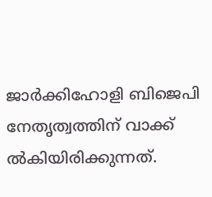ജാര്‍ക്കിഹോളി ബിജെപി നേതൃത്വത്തിന് വാക്ക് ല്‍കിയിരിക്കുന്നത്.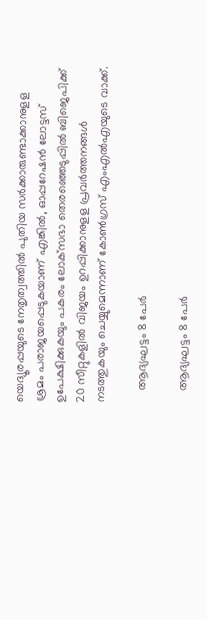യെദ്യൂരപ്പയുടെ നേതൃത്വത്തില്‍ പുതിയ സര്‍ക്കാരുണ്ടാക്കാനുളള ശ്രമം പരാജയപ്പെടുകയാണ് എങ്കില്‍, ഓപ്പറേഷന്‍ ലോട്ടസ് ഉപേക്ഷിക്കുകയും പകരം ലോക്‌സഭാ തെരഞ്ഞെടുപ്പില്‍ ബിജെപിക്ക് 20 സീറ്റുകളില്‍ വിജയം ഉറപ്പിക്കാനുളള പ്രവര്‍ത്തനങ്ങള്‍ നടത്തുകയും ചെയ്യുമെന്നാണ് കോണ്‍ഗ്രസ് എംഎല്‍എയുടെ വാക്ക്.

    ആദ്യഘട്ടം 8 പേർ

    ആദ്യഘട്ടം 8 പേർ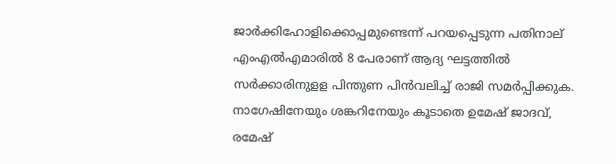ജാര്‍ക്കിഹോളിക്കൊപ്പമുണ്ടെന്ന് പറയപ്പെടുന്ന പതിനാല് എംഎല്‍എമാരില്‍ 8 പേരാണ് ആദ്യ ഘട്ടത്തില്‍ സര്‍ക്കാരിനുളള പിന്തുണ പിന്‍വലിച്ച് രാജി സമര്‍പ്പിക്കുക. നാഗേഷിനേയും ശങ്കറിനേയും കൂടാതെ ഉമേഷ് ജാദവ്, രമേഷ്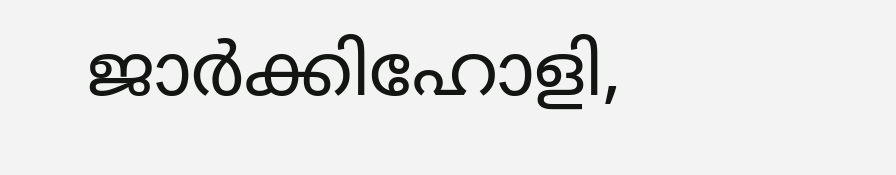ജാര്‍ക്കിഹോളി,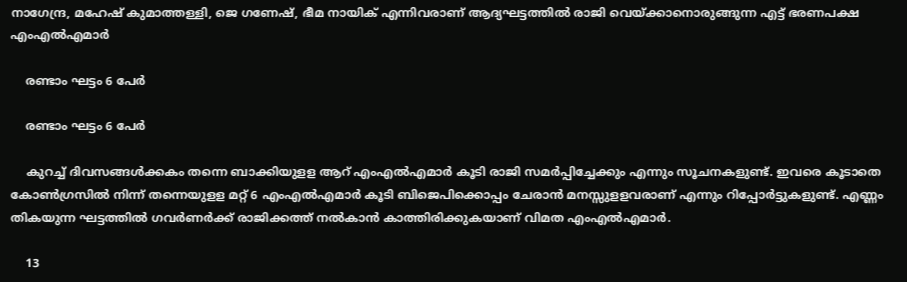നാഗേന്ദ്ര, മഹേഷ് കുമാത്തള്ളി, ജെ ഗണേഷ്, ഭീമ നായിക് എന്നിവരാണ് ആദ്യഘട്ടത്തില്‍ രാജി വെയ്ക്കാനൊരുങ്ങുന്ന എട്ട് ഭരണപക്ഷ എംഎല്‍എമാര്‍

    രണ്ടാം ഘട്ടം 6 പേർ

    രണ്ടാം ഘട്ടം 6 പേർ

    കുറച്ച് ദിവസങ്ങള്‍ക്കകം തന്നെ ബാക്കിയുളള ആറ് എംഎല്‍എമാര്‍ കൂടി രാജി സമര്‍പ്പിച്ചേക്കും എന്നും സൂചനകളുണ്ട്. ഇവരെ കൂടാതെ കോണ്‍ഗ്രസില്‍ നിന്ന് തന്നെയുളള മറ്റ് 6 എംഎല്‍എമാര്‍ കൂടി ബിജെപിക്കൊപ്പം ചേരാന്‍ മനസ്സുളളവരാണ് എന്നും റിപ്പോര്‍ട്ടുകളുണ്ട്. എണ്ണം തികയുന്ന ഘട്ടത്തില്‍ ഗവര്‍ണര്‍ക്ക് രാജിക്കത്ത് നല്‍കാന്‍ കാത്തിരിക്കുകയാണ് വിമത എംഎല്‍എമാര്‍.

    13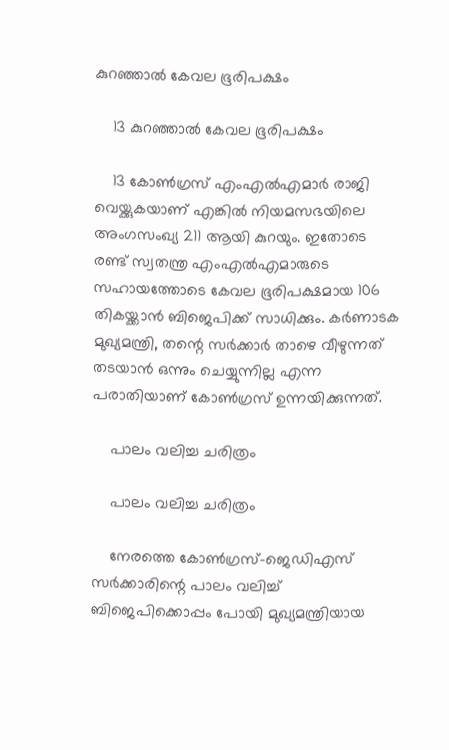കുറഞ്ഞാൽ കേവല ഭൂരിപക്ഷം

    13 കുറഞ്ഞാൽ കേവല ഭൂരിപക്ഷം

    13 കോണ്‍ഗ്രസ് എംഎല്‍എമാര്‍ രാജി വെയ്ക്കുകയാണ് എങ്കില്‍ നിയമസഭയിലെ അംഗസംഖ്യ 211 ആയി കുറയും. ഇതോടെ രണ്ട് സ്വതന്ത്ര എംഎല്‍എമാരുടെ സഹായത്തോടെ കേവല ഭൂരിപക്ഷമായ 106 തികയ്ക്കാന്‍ ബിജെപിക്ക് സാധിക്കും. കര്‍ണാടക മുഖ്യമന്ത്രി, തന്റെ സര്‍ക്കാര്‍ താഴെ വീഴുന്നത് തടയാന്‍ ഒന്നും ചെയ്യുന്നില്ല എന്ന പരാതിയാണ് കോണ്‍ഗ്രസ് ഉന്നയിക്കുന്നത്.

    പാലം വലിച്ച ചരിത്രം

    പാലം വലിച്ച ചരിത്രം

    നേരത്തെ കോണ്‍ഗ്രസ്-ജെഡിഎസ് സര്‍ക്കാരിന്റെ പാലം വലിച്ച് ബിജെപിക്കൊപ്പം പോയി മുഖ്യമന്ത്രിയായ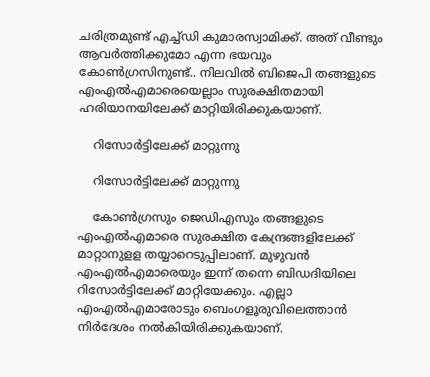ചരിത്രമുണ്ട് എച്ച്ഡി കുമാരസ്വാമിക്ക്. അത് വീണ്ടും ആവര്‍ത്തിക്കുമോ എന്ന ഭയവും കോണ്‍ഗ്രസിനുണ്ട്.. നിലവില്‍ ബിജെപി തങ്ങളുടെ എംഎല്‍എമാരെയെല്ലാം സുരക്ഷിതമായി ഹരിയാനയിലേക്ക് മാറ്റിയിരിക്കുകയാണ്.

    റിസോർട്ടിലേക്ക് മാറ്റുന്നു

    റിസോർട്ടിലേക്ക് മാറ്റുന്നു

    കോണ്‍ഗ്രസും ജെഡിഎസും തങ്ങളുടെ എംഎല്‍എമാരെ സുരക്ഷിത കേന്ദ്രങ്ങളിലേക്ക് മാറ്റാനുളള തയ്യാറെടുപ്പിലാണ്. മുഴുവന്‍ എംഎല്‍എമാരെയും ഇന്ന് തന്നെ ബിഡദിയിലെ റിസോര്‍ട്ടിലേക്ക് മാറ്റിയേക്കും. എല്ലാ എംഎല്‍എമാരോടും ബെംഗളൂരുവിലെത്താന്‍ നിര്‍ദേശം നല്‍കിയിരിക്കുകയാണ്.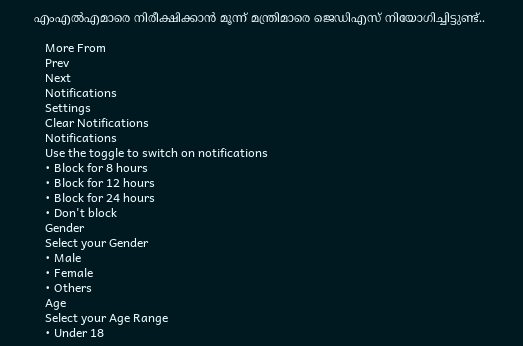എംഎല്‍എമാരെ നിരീക്ഷിക്കാന്‍ മൂന്ന് മന്ത്രിമാരെ ജെഡിഎസ് നിയോഗിച്ചിട്ടുണ്ട്..

    More From
    Prev
    Next
    Notifications
    Settings
    Clear Notifications
    Notifications
    Use the toggle to switch on notifications
    • Block for 8 hours
    • Block for 12 hours
    • Block for 24 hours
    • Don't block
    Gender
    Select your Gender
    • Male
    • Female
    • Others
    Age
    Select your Age Range
    • Under 18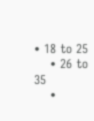• 18 to 25
    • 26 to 35
    •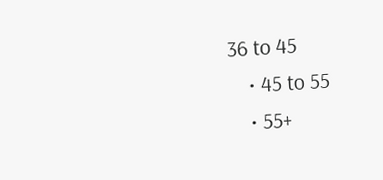36 to 45
    • 45 to 55
    • 55+